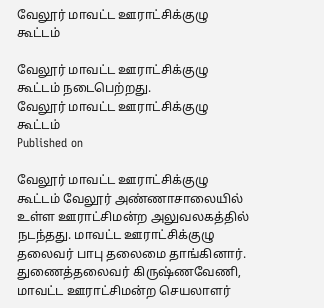வேலூர் மாவட்ட ஊராட்சிக்குழு கூட்டம்

வேலூர் மாவட்ட ஊராட்சிக்குழு கூட்டம் நடைபெற்றது.
வேலூர் மாவட்ட ஊராட்சிக்குழு கூட்டம்
Published on

வேலூர் மாவட்ட ஊராட்சிக்குழு கூட்டம் வேலூர் அண்ணாசாலையில் உள்ள ஊராட்சிமன்ற அலுவலகத்தில் நடந்தது. மாவட்ட ஊராட்சிக்குழு தலைவர் பாபு தலைமை தாங்கினார். துணைத்தலைவர் கிருஷ்ணவேணி, மாவட்ட ஊராட்சிமன்ற செயலாளர்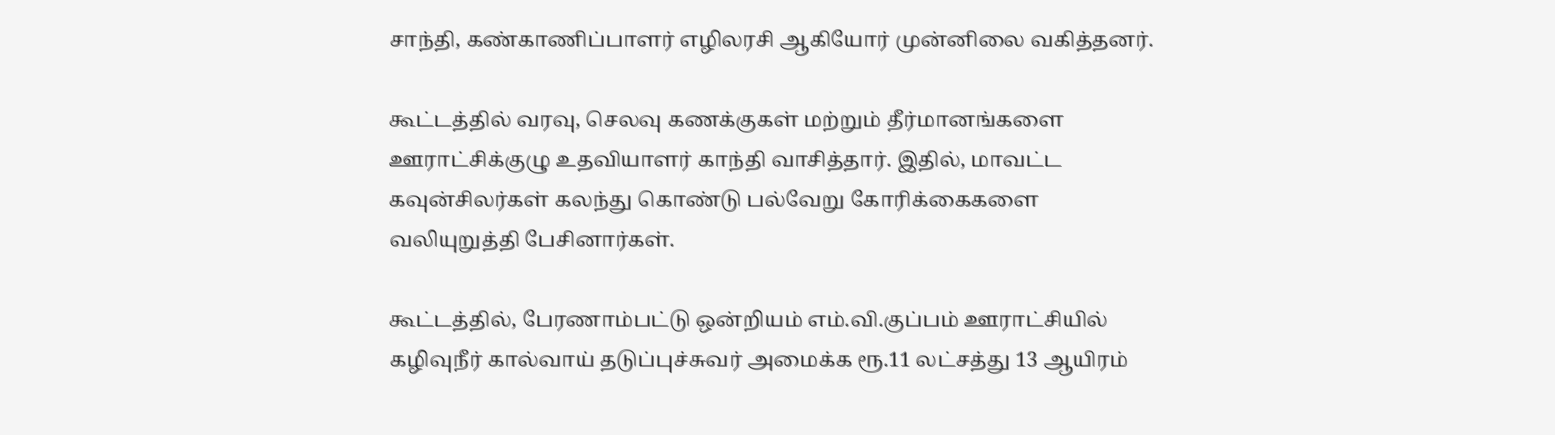சாந்தி, கண்காணிப்பாளர் எழிலரசி ஆகியோர் முன்னிலை வகித்தனர்.

கூட்டத்தில் வரவு, செலவு கணக்குகள் மற்றும் தீர்மானங்களை ஊராட்சிக்குழு உதவியாளர் காந்தி வாசித்தார். இதில், மாவட்ட கவுன்சிலர்கள் கலந்து கொண்டு பல்வேறு கோரிக்கைகளை வலியுறுத்தி பேசினார்கள்.

கூட்டத்தில், பேரணாம்பட்டு ஒன்றியம் எம்.வி.குப்பம் ஊராட்சியில் கழிவுநீர் கால்வாய் தடுப்புச்சுவர் அமைக்க ரூ.11 லட்சத்து 13 ஆயிரம்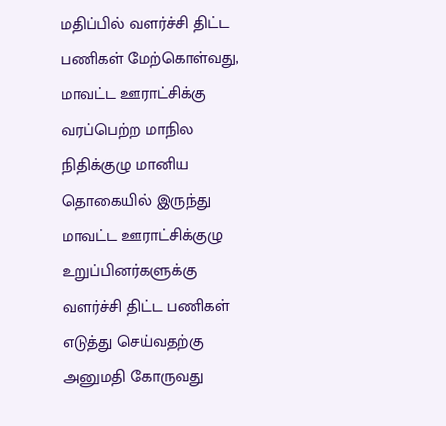மதிப்பில் வளர்ச்சி திட்ட பணிகள் மேற்கொள்வது, மாவட்ட ஊராட்சிக்கு வரப்பெற்ற மாநில நிதிக்குழு மானிய தொகையில் இருந்து மாவட்ட ஊராட்சிக்குழு உறுப்பினர்களுக்கு வளர்ச்சி திட்ட பணிகள் எடுத்து செய்வதற்கு அனுமதி கோருவது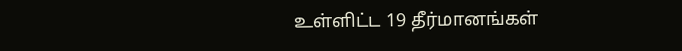உள்ளிட்ட 19 தீர்மானங்கள்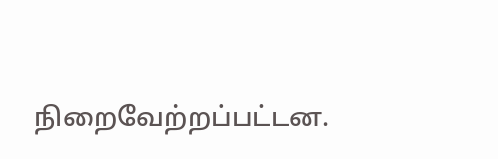நிறைவேற்றப்பட்டன.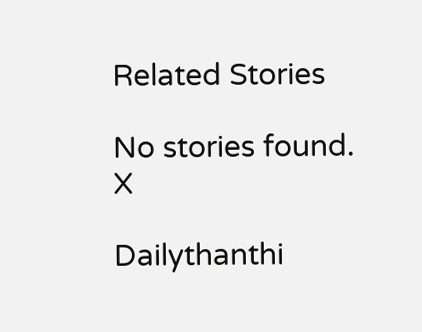Related Stories

No stories found.
X

Dailythanthi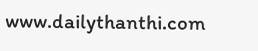www.dailythanthi.com